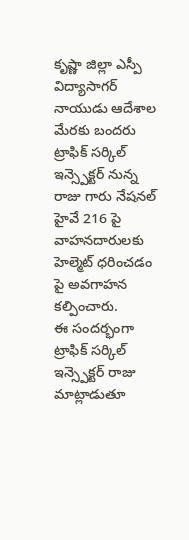కృష్ణా జిల్లా ఎస్పీ విద్యాసాగర్ నాయుడు ఆదేశాల మేరకు బందరు ట్రాఫిక్ సర్కిల్ ఇన్స్పెక్టర్ నున్న రాజు గారు నేషనల్ హైవే 216 పై వాహనదారులకు హెల్మెట్ ధరించడం పై అవగాహన కల్పించారు.
ఈ సందర్భంగా ట్రాఫిక్ సర్కిల్ ఇన్స్పెక్టర్ రాజు మాట్లాడుతూ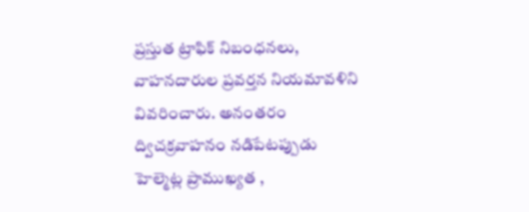ప్రస్తుత ట్రాఫిక్ నిబంధనలు, వాహనదారుల ప్రవర్తన నియమావళిని వివరించారు. అనంతరం ద్విచక్రవాహనం నడిపేటప్పుడు హెల్మెట్ల ప్రాముఖ్యత ,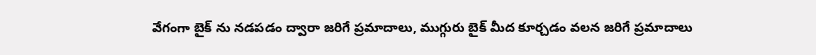వేగంగా బైక్ ను నడపడం ద్వారా జరిగే ప్రమాదాలు, ముగ్గురు బైక్ మీద కూర్చడం వలన జరిగే ప్రమాదాలు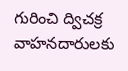గురించి ద్విచక్ర వాహనదారులకు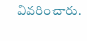వివరించారు.